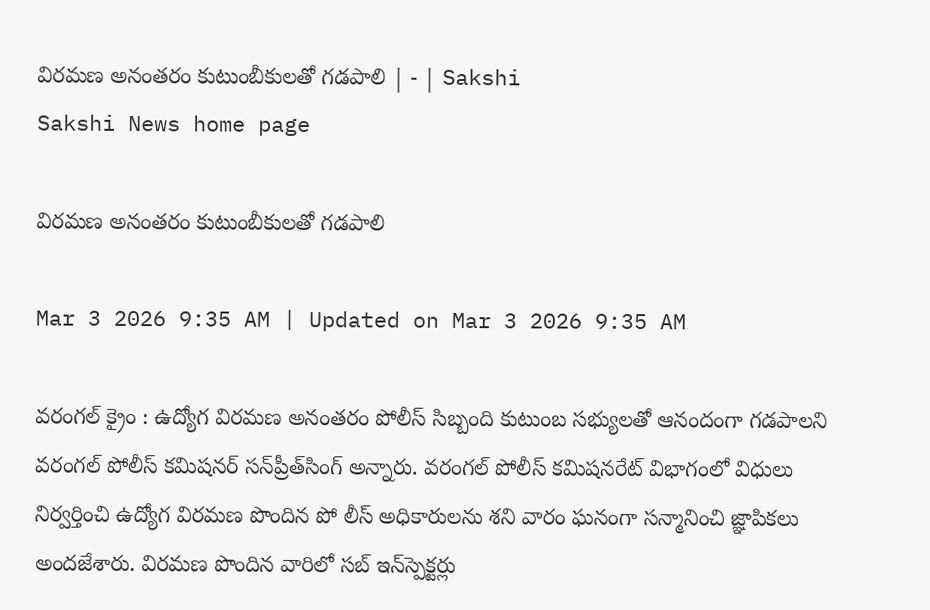విరమణ అనంతరం కుటుంబీకులతో గడపాలి | - | Sakshi
Sakshi News home page

విరమణ అనంతరం కుటుంబీకులతో గడపాలి

Mar 3 2026 9:35 AM | Updated on Mar 3 2026 9:35 AM

వరంగల్‌ క్రైం : ఉద్యోగ విరమణ అనంతరం పోలీస్‌ సిబ్బంది కుటుంబ సభ్యులతో ఆనందంగా గడపాలని వరంగల్‌ పోలీస్‌ కమిషనర్‌ సన్‌ప్రీత్‌సింగ్‌ అన్నారు. వరంగల్‌ పోలీస్‌ కమిషనరేట్‌ విభాగంలో విధులు నిర్వర్తించి ఉద్యోగ విరమణ పొందిన పో లీస్‌ అధికారులను శని వారం ఘనంగా సన్మానించి జ్ఞాపికలు అందజేశారు. విరమణ పొందిన వారిలో సబ్‌ ఇన్‌స్పెక్టర్లు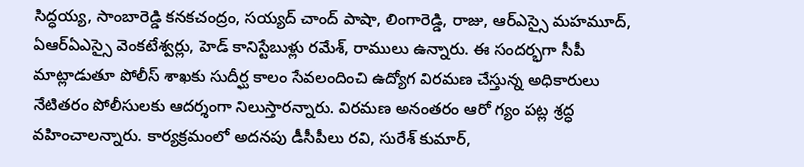సిద్ధయ్య, సాంబారెడ్డి కనకచంద్రం, సయ్యద్‌ చాంద్‌ పాషా, లింగారెడ్డి, రాజు, ఆర్‌ఎస్సై మహమూద్‌, ఏఆర్‌ఏఎస్సై వెంకటేశ్వర్లు, హెడ్‌ కానిస్టేబుళ్లు రమేశ్‌, రాములు ఉన్నారు. ఈ సందర్భగా సీపీ మాట్లాడుతూ పోలీస్‌ శాఖకు సుదీర్ఘ కాలం సేవలందించి ఉద్యోగ విరమణ చేస్తున్న అధికారులు నేటితరం పోలీసులకు ఆదర్శంగా నిలుస్తారన్నారు. విరమణ అనంతరం ఆరో గ్యం పట్ల శ్రద్ధ వహించాలన్నారు. కార్యక్రమంలో అదనపు డీసీపీలు రవి, సురేశ్‌ కుమార్‌,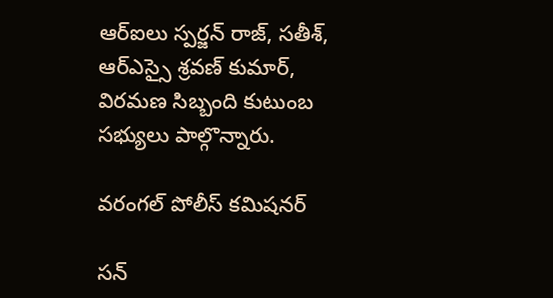ఆర్‌ఐలు స్పర్జన్‌ రాజ్‌, సతీశ్‌, ఆర్‌ఎస్సై శ్రవణ్‌ కుమార్‌, విరమణ సిబ్బంది కుటుంబ సభ్యులు పాల్గొన్నారు.

వరంగల్‌ పోలీస్‌ కమిషనర్‌

సన్‌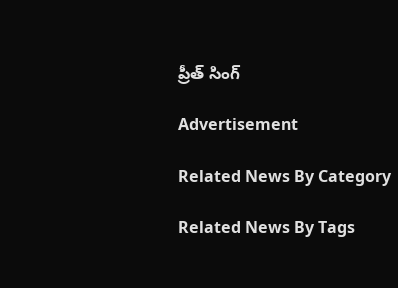ప్రీత్‌ సింగ్‌

Advertisement

Related News By Category

Related News By Tags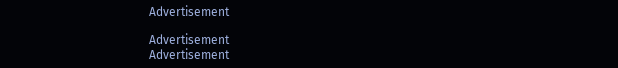Advertisement

Advertisement
Advertisement